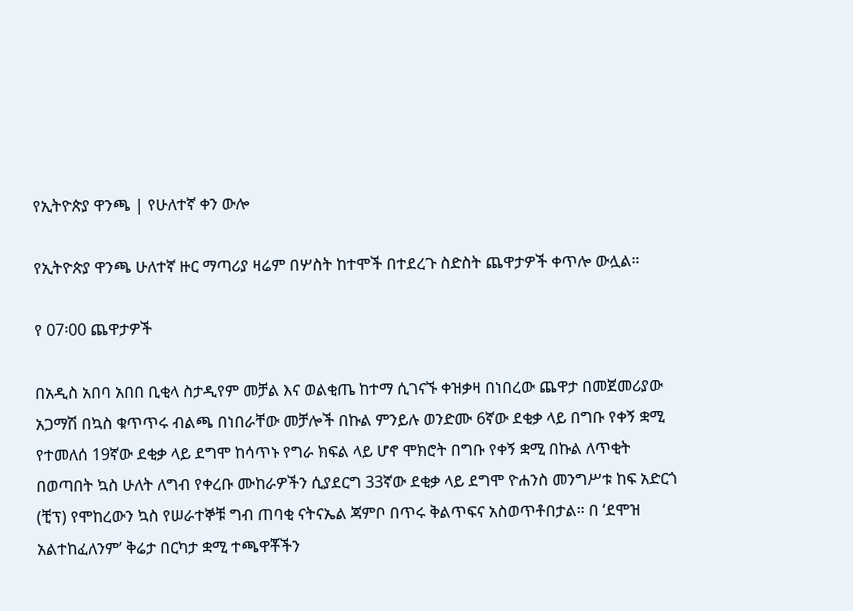የኢትዮጵያ ዋንጫ | የሁለተኛ ቀን ውሎ

የኢትዮጵያ ዋንጫ ሁለተኛ ዙር ማጣሪያ ዛሬም በሦስት ከተሞች በተደረጉ ስድስት ጨዋታዎች ቀጥሎ ውሏል።

የ 07፡00 ጨዋታዎች

በአዲስ አበባ አበበ ቢቂላ ስታዲየም መቻል እና ወልቂጤ ከተማ ሲገናኙ ቀዝቃዛ በነበረው ጨዋታ በመጀመሪያው አጋማሽ በኳስ ቁጥጥሩ ብልጫ በነበራቸው መቻሎች በኩል ምንይሉ ወንድሙ 6ኛው ደቂቃ ላይ በግቡ የቀኝ ቋሚ የተመለሰ 19ኛው ደቂቃ ላይ ደግሞ ከሳጥኑ የግራ ክፍል ላይ ሆኖ ሞክሮት በግቡ የቀኝ ቋሚ በኩል ለጥቂት በወጣበት ኳስ ሁለት ለግብ የቀረቡ ሙከራዎችን ሲያደርግ 33ኛው ደቂቃ ላይ ደግሞ ዮሐንስ መንግሥቱ ከፍ አድርጎ (ቺፕ) የሞከረውን ኳስ የሠራተኞቹ ግብ ጠባቂ ናትናኤል ጃምቦ በጥሩ ቅልጥፍና አስወጥቶበታል። በ ‘ደሞዝ አልተከፈለንም’ ቅሬታ በርካታ ቋሚ ተጫዋቾችን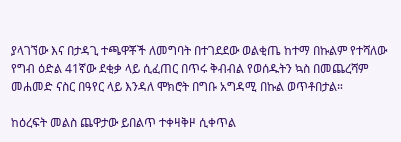ያላገኘው እና በታዳጊ ተጫዋቾች ለመግባት በተገደደው ወልቂጤ ከተማ በኩልም የተሻለው የግብ ዕድል 41ኛው ደቂቃ ላይ ሲፈጠር በጥሩ ቅብብል የወሰዱትን ኳስ በመጨረሻም መሐመድ ናስር በዓየር ላይ እንዳለ ሞክሮት በግቡ አግዳሚ በኩል ወጥቶበታል።

ከዕረፍት መልስ ጨዋታው ይበልጥ ተቀዛቅዞ ሲቀጥል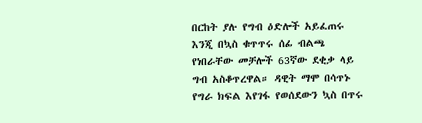በርከት ያሉ የግብ ዕድሎች አይፈጠሩ እንጂ በኳስ ቁጥጥሩ ሰፊ ብልጫ የነበራቸው መቻሎች 63ኛው ደቂቃ ላይ ግብ አስቆጥረዋል። ዳዊት ማሞ በሳጥኑ የግራ ክፍል እየገፋ የወሰደውን ኳስ በጥሩ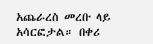አጨራረስ መረቡ ላይ አሳርፎታል። በቀሪ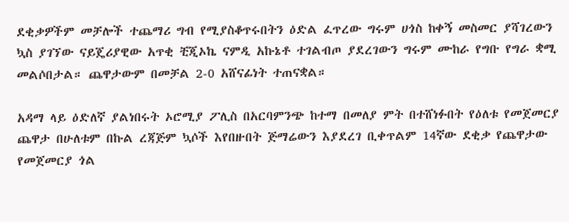ደቂቃዎችም መቻሎች ተጨማሪ ግብ የሚያስቆጥሩበትን ዕድል ፈጥረው ግሩም ሀጎስ ከቀኝ መስመር ያሻገረውን ኳስ ያገኘው ናይጄሪያዊው አጥቂ ቺጂኦኬ ናምዲ አኩኔቶ ተገልብጦ ያደረገውን ግሩም ሙከራ የግቡ የግራ ቋሚ መልሶበታል። ጨዋታውም በመቻል 2-0 አሸናፊነት ተጠናቋል።

አዳማ ላይ ዕድለኛ ያልነበሩት ኦሮሚያ ፖሊስ በአርባምንጭ ከተማ በመለያ ምት በተሸነፉበት የዕለቱ የመጀመርያ ጨዋታ በሁለቱም በኩል ረጃጅም ኳሶች እየበዙበት ጅማሬውን እያደረገ ቢቀጥልም 14ኛው ደቂቃ የጨዋታው የመጀመርያ ጎል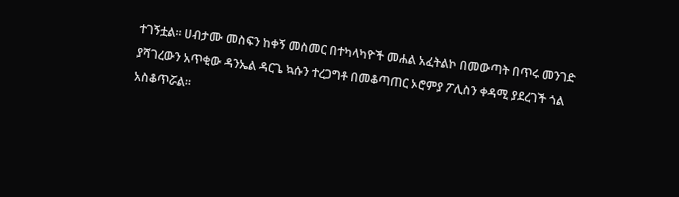ተገኝቷል። ሀብታሙ መስፍን ከቀኝ መስመር በተካላካዮች መሐል አፈትልኮ በመውጣት በጥሩ መንገድ ያሻገረውን አጥቂው ዳንኤል ዳርጌ ኳሱን ተረጋግቶ በመቆጣጠር ኦሮምያ ፖሊስን ቀዳሚ ያደረገች ጎል አስቆጥሯል።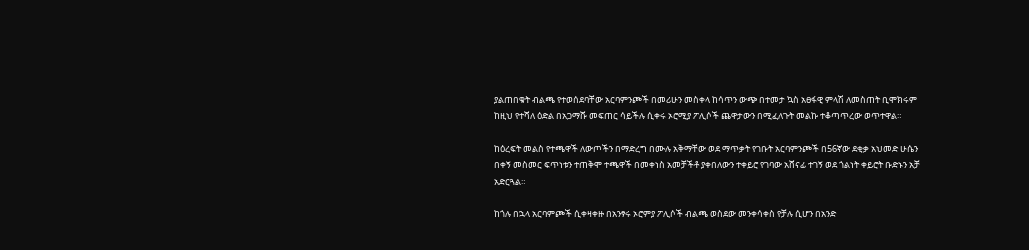ያልጠበቁት ብልጫ የተወሰደባቸው አርባምንጮች በመሪሁን መስቀላ ከሳጥን ውጭ በተመታ ኳስ አፀፋዊ ምላሽ ለመስጠት ቢሞክሩም ከዚህ የተሻለ ዕድል በአጋማሹ መፍጠር ሳይችሉ ሲቀሩ ኦሮሚያ ፖሊሶች ጨዋታውን በሚፈለጉት መልኩ ተቆጣጥረው ወጥተዋል።

ከዕረፍት መልስ የተጫዋች ለውጦችን በማድረግ በሙሉ አቅማቸው ወደ ማጥቃት የገቡት አርባምንጮች በ56ኛው ደቂቃ አህመድ ሁሴን በቀኝ መስመር ፍጥነቱን ተጠቅሞ ተጫዋች በመቀነስ አመቻችቶ ያቀበለውን ተቀይሮ የገባው አሸናፊ ተገኝ ወደ ጎልነት ቀይሮት ቡድኑን አቻ አድርጓል።

ከጎሉ በኋላ አርባምጮች ሲቀዛቀዙ በአንፃሩ ኦሮምያ ፖሊሶች ብልጫ ወስደው መንቀሳቀስ የቻሉ ሲሆን በአንድ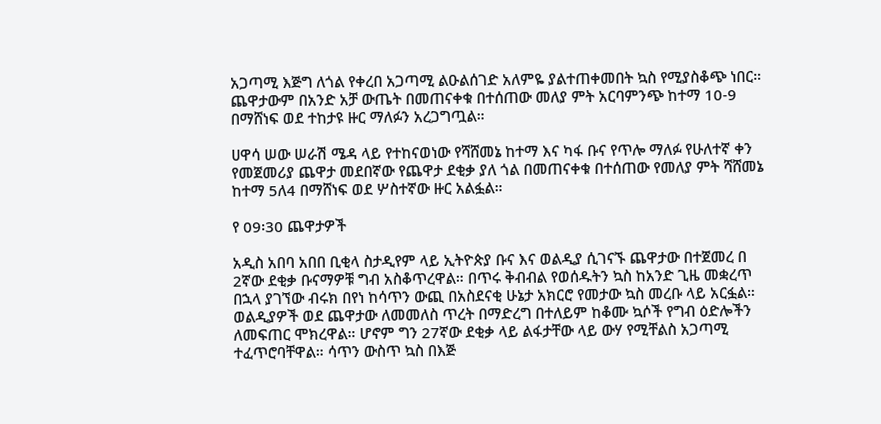አጋጣሚ እጅግ ለጎል የቀረበ አጋጣሚ ልዑልሰገድ አለምዬ ያልተጠቀመበት ኳስ የሚያስቆጭ ነበር። ጨዋታውም በአንድ አቻ ውጤት በመጠናቀቁ በተሰጠው መለያ ምት አርባምንጭ ከተማ 10-9 በማሸነፍ ወደ ተከታዩ ዙር ማለፉን አረጋግጧል።

ሀዋሳ ሠው ሠራሽ ሜዳ ላይ የተከናወነው የሻሸመኔ ከተማ እና ካፋ ቡና የጥሎ ማለፉ የሁለተኛ ቀን የመጀመሪያ ጨዋታ መደበኛው የጨዋታ ደቂቃ ያለ ጎል በመጠናቀቁ በተሰጠው የመለያ ምት ሻሸመኔ ከተማ 5ለ4 በማሸነፍ ወደ ሦስተኛው ዙር አልፏል።

የ 09፡30 ጨዋታዎች

አዲስ አበባ አበበ ቢቂላ ስታዲየም ላይ ኢትዮጵያ ቡና እና ወልዲያ ሲገናኙ ጨዋታው በተጀመረ በ 2ኛው ደቂቃ ቡናማዎቹ ግብ አስቆጥረዋል። በጥሩ ቅብብል የወሰዱትን ኳስ ከአንድ ጊዜ መቋረጥ በኋላ ያገኘው ብሩክ በየነ ከሳጥን ውጪ በአስደናቂ ሁኔታ አክርሮ የመታው ኳስ መረቡ ላይ አርፏል። ወልዲያዎች ወደ ጨዋታው ለመመለስ ጥረት በማድረግ በተለይም ከቆሙ ኳሶች የግብ ዕድሎችን ለመፍጠር ሞክረዋል። ሆኖም ግን 27ኛው ደቂቃ ላይ ልፋታቸው ላይ ውሃ የሚቸልስ አጋጣሚ ተፈጥሮባቸዋል። ሳጥን ውስጥ ኳስ በእጅ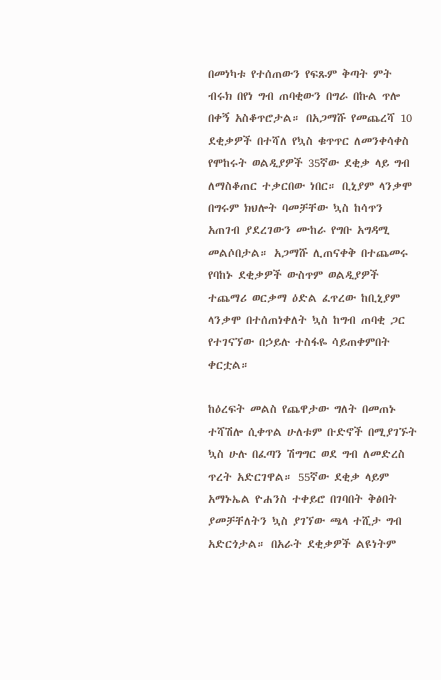በመነካቱ የተሰጠውን የፍጹም ቅጣት ምት ብሩክ በየነ ግብ ጠባቂውን በግራ በኩል ጥሎ በቀኝ አስቆጥሮታል። በአጋማሹ የመጨረሻ 10 ደቂቃዎች በተሻለ የኳስ ቁጥጥር ለመንቀሳቀስ የሞከሩት ወልዲያዎች 35ኛው ደቂቃ ላይ ግብ ለማስቆጠር ተቃርበው ነበር። ቢኒያም ላንቃሞ በግሩም ክህሎት ባመቻቸው ኳስ ከሳጥን አጠገብ ያደረገውን ሙከራ የግቡ አግዳሚ መልሶበታል። አጋማሹ ሊጠናቀቅ በተጨመሩ የባከኑ ደቂቃዎች ውስጥም ወልዲያዎች ተጨማሪ ወርቃማ ዕድል ፈጥረው ከቢኒያም ላንቃሞ በተሰጠነቀለት ኳስ ከግብ ጠባቂ ጋር የተገናኘው በኃይሉ ተስፋዬ ሳይጠቀምበት ቀርቷል።

ከዕረፍት መልስ የጨዋታው ግለት በመጠኑ ተሻሽሎ ሲቀጥል ሁለቱም ቡድኖች በሚያገኙት ኳስ ሁሉ በፈጣን ሽግግር ወደ ግብ ለመድረስ ጥረት አድርገዋል። 55ኛው ደቂቃ ላይም አማኑኤል ዮሐንስ ተቀይሮ በገባበት ቅፅበት ያመቻቸለትን ኳስ ያገኘው ጫላ ተሺታ ግብ አድርጎታል። በአራት ደቂቃዎች ልዩነትም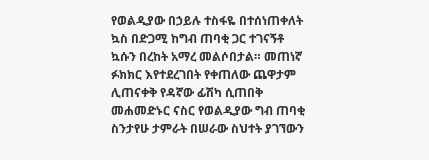የወልዲያው በኃይሉ ተስፋዬ በተሰነጠቀለት ኳስ በድጋሚ ከግብ ጠባቂ ጋር ተገናኝቶ ኳሱን በረከት አማረ መልሶበታል። መጠነኛ ፉክክር እየተደረገበት የቀጠለው ጨዋታም ሊጠናቀቅ የዳኛው ፊሽካ ሲጠበቅ መሐመድኑር ናስር የወልዲያው ግብ ጠባቂ ስንታየሁ ታምራት በሠራው ስህተት ያገኘውን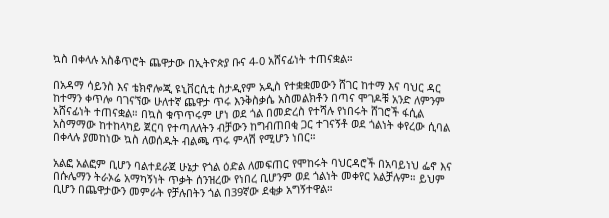ኳስ በቀላሉ አስቆጥሮት ጨዋታው በኢትዮጵያ ቡና 4-0 አሸናፊነት ተጠናቋል።

በአዳማ ሳይንስ እና ቴክኖሎጂ ዩኒቨርሲቲ ስታዲየም አዲስ የተቋቋመውን ሸገር ከተማ እና ባህር ዳር ከተማን ቀጥሎ ባገናኘው ሁለተኛ ጨዋታ ጥሩ እንቅስቃሴ አስመልክቶን በጣና ሞገዶቹ አንድ ለምንም አሸናፊነት ተጠናቋል። በኳስ ቁጥጥሩም ሆነ ወደ ጎል በመድረስ የተሻሉ የነበሩት ሸገሮች ፋሲል አስማማው ከተከላካይ ጀርባ የተጣለለትን ብቻውን ከግብጠበቂ ጋር ተገናኝቶ ወደ ጎልነት ቀየረው ሲባል በቀላሉ ያመከነው ኳስ ለወሰዱት ብልጫ ጥሩ ምላሽ የሚሆን ነበር።

አልፎ አልፎም ቢሆን ባልተደራጀ ሁኔታ የጎል ዕድል ለመፍጠር የሞከሩት ባህርዳሮች በአባይነህ ፌኖ እና በሱሌማን ትራኦሬ አማካኝነት ጥቃት ሰንዝረው የነበረ ቢሆንም ወደ ጎልነት መቀየር አልቻሉም። ይህም ቢሆን በጨዋታውን መምራት የቻሉበትን ጎል በ39ኛው ደቂቃ አግኝተዋል።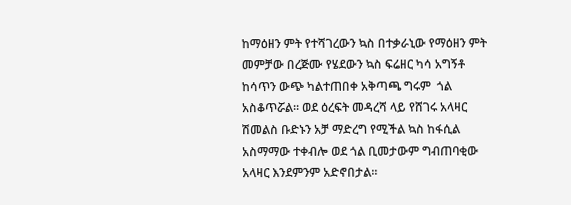ከማዕዘን ምት የተሻገረውን ኳስ በተቃራኒው የማዕዘን ምት መምቻው በረጅሙ የሄደውን ኳስ ፍሬዘር ካሳ አግኝቶ ከሳጥን ውጭ ካልተጠበቀ አቅጣጫ ግሩም  ጎል አስቆጥሯል። ወደ ዕረፍት መዳረሻ ላይ የሸገሩ አላዛር ሽመልስ ቡድኑን አቻ ማድረግ የሚችል ኳስ ከፋሲል አስማማው ተቀብሎ ወደ ጎል ቢመታውም ግብጠባቂው አላዛር እንደምንም አድኖበታል።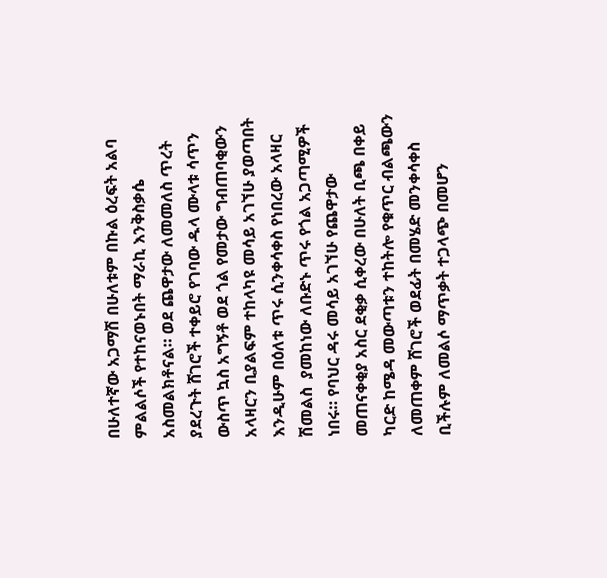በሁለተኛው አጋማሽ በሁለቱም በኩል ዕረፍት አልባ ምልልሶች የተከናወኑበት ማራኪ እንቅስቃሴ አስመልክቶናል። ወደ ጨዋታው ለመመለስ ጥረት ያደረጉት ሸገሮች ተቀይሮ የገባው ዱላ ሙላቱ ሳጥን ውስጥ ኳስ አግኝቶ ወደ ጎል የመታው ግብጠባቂውን አላዛርን ቢያልፍም ተከላካዩ መሳይ አገኘሁ ያወጣበት እንዲሁም በዕለቱ ጥሩ ሲንቀሳቀስ የነበረው አላዛር ሽመልስ  ያመከነው ለቡድኑ ጥሩ የጎል አጋጣሚዎች ነበሩ። የባህር ዳሩ መሳይ አገኘሁ የጨዋታው መጠናቀቂያ አስር ደቂቃ ሲቀረው በሁለት ቢጫ በቀይ ካርድ ከሜዳ መውጣቱን ተከትሎ የቁጥር ብልጫውን ለመጠቀም ሸገሮች ወደፊት በመሄድ መንቀሳቀስ ቢችሉም ለመልሶ ማጥቃት ተጋላጭ በመሆን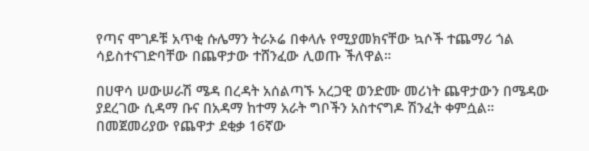የጣና ሞገዶቹ አጥቂ ሱሌማን ትራኦሬ በቀላሉ የሚያመክናቸው ኳሶች ተጨማሪ ጎል ሳይስተናገድባቸው በጨዋታው ተሸንፈው ሊወጡ ችለዋል።

በሀዋሳ ሠውሠራሽ ሜዳ በረዳት አሰልጣኙ አረጋዊ ወንድሙ መሪነት ጨዋታውን በሜዳው ያደረገው ሲዳማ ቡና በአዳማ ከተማ አራት ግቦችን አስተናግዶ ሽንፈት ቀምሷል። በመጀመሪያው የጨዋታ ደቂቃ 16ኛው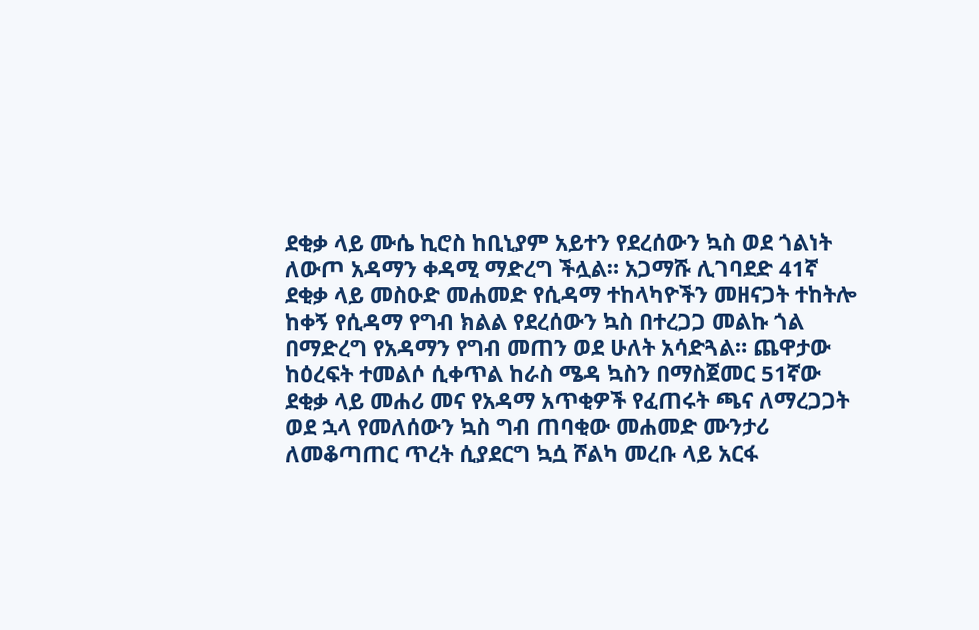ደቂቃ ላይ ሙሴ ኪሮስ ከቢኒያም አይተን የደረሰውን ኳስ ወደ ጎልነት ለውጦ አዳማን ቀዳሚ ማድረግ ችሏል። አጋማሹ ሊገባደድ 41ኛ ደቂቃ ላይ መስዑድ መሐመድ የሲዳማ ተከላካዮችን መዘናጋት ተከትሎ ከቀኝ የሲዳማ የግብ ክልል የደረሰውን ኳስ በተረጋጋ መልኩ ጎል በማድረግ የአዳማን የግብ መጠን ወደ ሁለት አሳድጓል። ጨዋታው ከዕረፍት ተመልሶ ሲቀጥል ከራስ ሜዳ ኳስን በማስጀመር 51ኛው ደቂቃ ላይ መሐሪ መና የአዳማ አጥቂዎች የፈጠሩት ጫና ለማረጋጋት ወደ ኋላ የመለሰውን ኳስ ግብ ጠባቂው መሐመድ ሙንታሪ ለመቆጣጠር ጥረት ሲያደርግ ኳሷ ሾልካ መረቡ ላይ አርፋ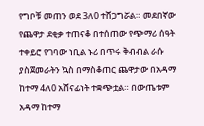የግቦቹ መጠን ወደ 3ለ0 ተሸጋግሯል። መደበኛው የጨዋታ ደቂቃ ተጠናቆ በተሰጠው የጭማሪ ሰዓት ተቀይሮ የገባው ነቢል ኑሪ በጥሩ ቅብብል ራሱ ያስጀመራትን ኳስ በማስቆጠር ጨዋታው በአዳማ ከተማ 4ለ0 አሸናፊነት ተቋጭቷል። በውጤቱም አዳማ ከተማ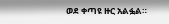ወደ ቀጣዩ ዙር አልፏል።